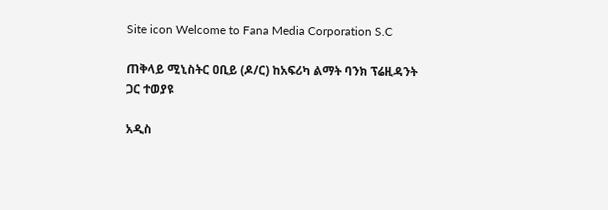Site icon Welcome to Fana Media Corporation S.C

ጠቅላይ ሚኒስትር ዐቢይ (ዶ/ር) ከአፍሪካ ልማት ባንክ ፕሬዚዳንት ጋር ተወያዩ

አዲስ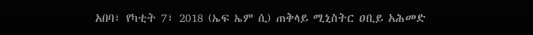አበባ፣ የካቲት 7፣ 2018 (ኤፍ ኤም ሲ) ጠቅላይ ሚኒስትር ዐቢይ አሕመድ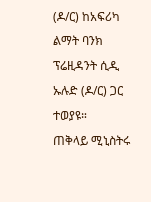(ዶ/ር) ከአፍሪካ ልማት ባንክ ፕሬዚዳንት ሲዲ ኡሉድ (ዶ/ር) ጋር ተወያዩ።
ጠቅላይ ሚኒስትሩ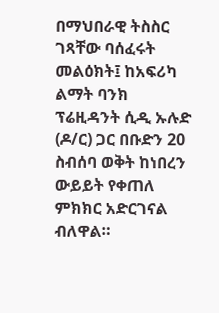በማህበራዊ ትስስር ገጻቸው ባሰፈሩት መልዕክት፤ ከአፍሪካ ልማት ባንክ ፕሬዚዳንት ሲዲ ኡሉድ (ዶ/ር) ጋር በቡድን 20 ስብሰባ ወቅት ከነበረን ውይይት የቀጠለ ምክክር አድርገናል ብለዋል።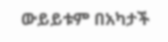ውይይቱም በአካታች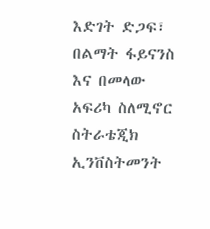እድገት ድጋፍ፣ በልማት ፋይናንስ እና በመላው አፍሪካ ስለሚኖር ስትራቴጂክ ኢንቨስትመንት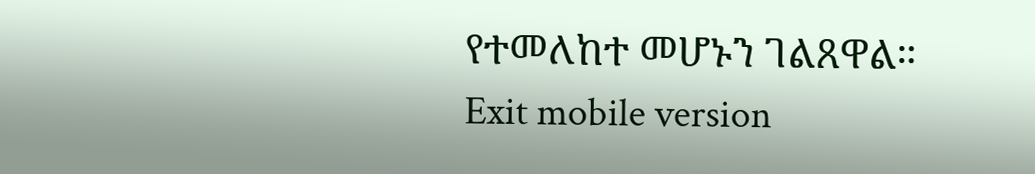የተመለከተ መሆኑን ገልጸዋል።
Exit mobile version